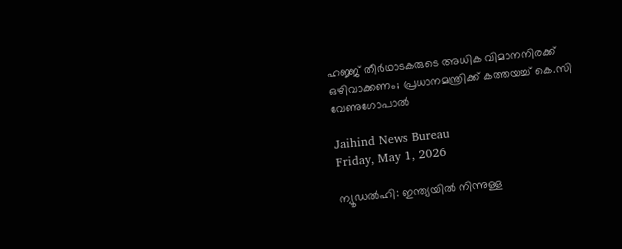ഹജ്ജ് തീര്‍ഥാടകരുടെ അധിക വിമാനനിരക്ക് ഒഴിവാക്കണം; പ്രധാനമന്ത്രിക്ക് കത്തയച്ച് കെ.സി വേണുഗോപാല്‍

Jaihind News Bureau
Friday, May 1, 2026

ന്യൂഡല്‍ഹി: ഇന്ത്യയില്‍ നിന്നുള്ള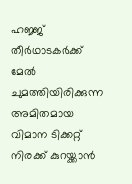ഹജ്ജ് തീര്‍ഥാടകര്‍ക്ക് മേല്‍ ചുമത്തിയിരിക്കുന്ന അമിതമായ വിമാന ടിക്കറ്റ് നിരക്ക് കുറയ്ക്കാന്‍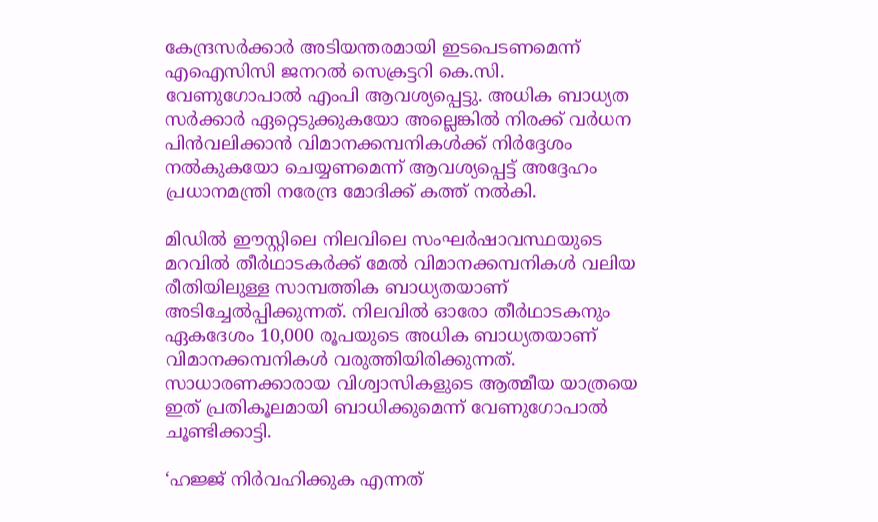കേന്ദ്രസര്‍ക്കാര്‍ അടിയന്തരമായി ഇടപെടണമെന്ന് എഐസിസി ജനറല്‍ സെക്രട്ടറി കെ.സി. വേണുഗോപാല്‍ എംപി ആവശ്യപ്പെട്ടു. അധിക ബാധ്യത സര്‍ക്കാര്‍ ഏറ്റെടുക്കുകയോ അല്ലെങ്കില്‍ നിരക്ക് വര്‍ധന പിന്‍വലിക്കാന്‍ വിമാനക്കമ്പനികള്‍ക്ക് നിര്‍ദ്ദേശം നല്‍കുകയോ ചെയ്യണമെന്ന് ആവശ്യപ്പെട്ട് അദ്ദേഹം പ്രധാനമന്ത്രി നരേന്ദ്ര മോദിക്ക് കത്ത് നല്‍കി.

മിഡില്‍ ഈസ്റ്റിലെ നിലവിലെ സംഘര്‍ഷാവസ്ഥയുടെ മറവില്‍ തീര്‍ഥാടകര്‍ക്ക് മേല്‍ വിമാനക്കമ്പനികള്‍ വലിയ രീതിയിലുള്ള സാമ്പത്തിക ബാധ്യതയാണ് അടിച്ചേല്‍പ്പിക്കുന്നത്. നിലവില്‍ ഓരോ തീര്‍ഥാടകനും ഏകദേശം 10,000 രൂപയുടെ അധിക ബാധ്യതയാണ് വിമാനക്കമ്പനികള്‍ വരുത്തിയിരിക്കുന്നത്. സാധാരണക്കാരായ വിശ്വാസികളുടെ ആത്മീയ യാത്രയെ ഇത് പ്രതികൂലമായി ബാധിക്കുമെന്ന് വേണുഗോപാല്‍ ചൂണ്ടിക്കാട്ടി.

‘ഹജ്ജ് നിര്‍വഹിക്കുക എന്നത്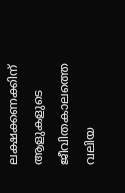ലക്ഷക്കണക്കിന് ആളുകളുടെ ജീവിതകാലത്തെ വലിയ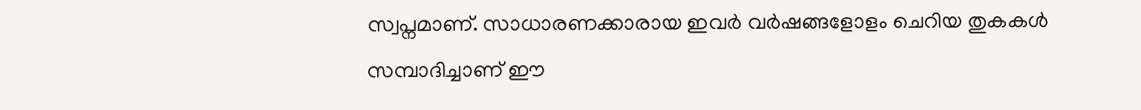സ്വപ്നമാണ്. സാധാരണക്കാരായ ഇവര്‍ വര്‍ഷങ്ങളോളം ചെറിയ തുകകള്‍ സമ്പാദിച്ചാണ് ഈ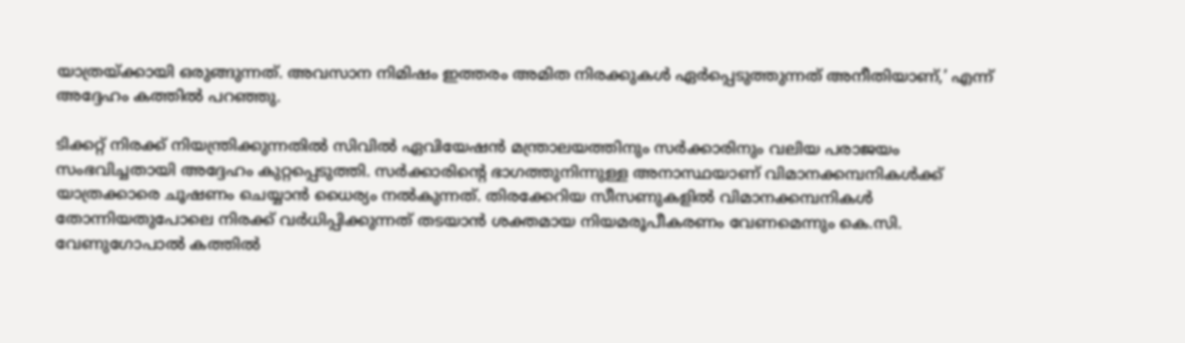യാത്രയ്ക്കായി ഒരുങ്ങുന്നത്. അവസാന നിമിഷം ഇത്തരം അമിത നിരക്കുകള്‍ ഏര്‍പ്പെടുത്തുന്നത് അനീതിയാണ്,’ എന്ന് അദ്ദേഹം കത്തില്‍ പറഞ്ഞു.

ടിക്കറ്റ് നിരക്ക് നിയന്ത്രിക്കുന്നതില്‍ സിവില്‍ ഏവിയേഷന്‍ മന്ത്രാലയത്തിനും സര്‍ക്കാരിനും വലിയ പരാജയം സംഭവിച്ചതായി അദ്ദേഹം കുറ്റപ്പെടുത്തി. സര്‍ക്കാരിന്റെ ഭാഗത്തുനിന്നുള്ള അനാസ്ഥയാണ് വിമാനക്കമ്പനികള്‍ക്ക് യാത്രക്കാരെ ചൂഷണം ചെയ്യാന്‍ ധൈര്യം നല്‍കുന്നത്. തിരക്കേറിയ സീസണുകളില്‍ വിമാനക്കമ്പനികള്‍ തോന്നിയതുപോലെ നിരക്ക് വര്‍ധിപ്പിക്കുന്നത് തടയാന്‍ ശക്തമായ നിയമരൂപീകരണം വേണമെന്നും കെ.സി. വേണുഗോപാല്‍ കത്തില്‍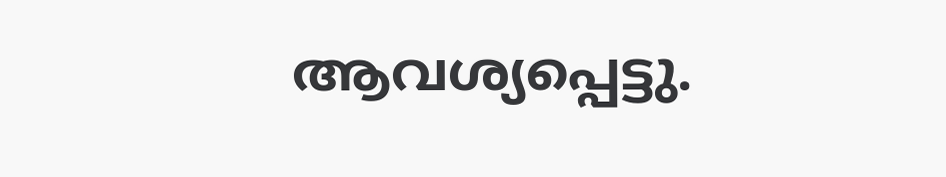ആവശ്യപ്പെട്ടു.